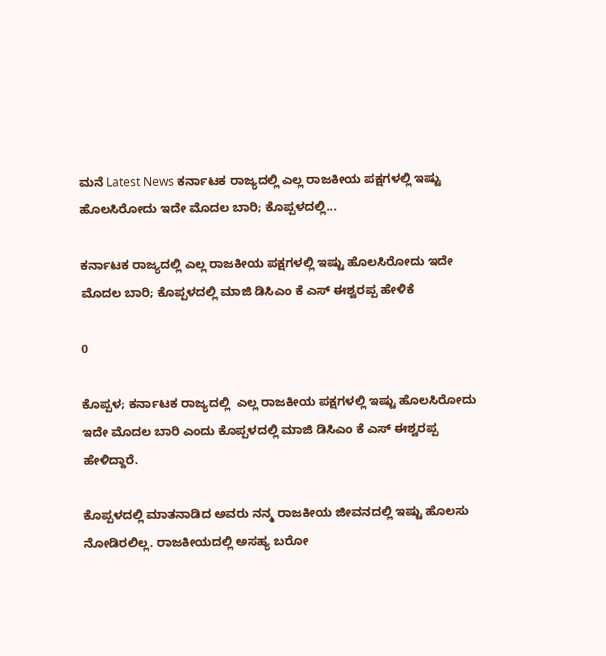ಮನೆ Latest News ಕರ್ನಾಟಕ ರಾಜ್ಯದಲ್ಲಿ ಎಲ್ಲ ರಾಜಕೀಯ ಪಕ್ಷಗಳಲ್ಲಿ ಇಷ್ಟು ಹೊಲಸಿರೋದು ಇದೇ ಮೊದಲ ಬಾರಿ; ಕೊಪ್ಪಳದಲ್ಲಿ...

ಕರ್ನಾಟಕ ರಾಜ್ಯದಲ್ಲಿ ಎಲ್ಲ ರಾಜಕೀಯ ಪಕ್ಷಗಳಲ್ಲಿ ಇಷ್ಟು ಹೊಲಸಿರೋದು ಇದೇ ಮೊದಲ ಬಾರಿ; ಕೊಪ್ಪಳದಲ್ಲಿ ಮಾಜಿ ಡಿಸಿಎಂ ಕೆ ಎಸ್ ಈಶ್ವರಪ್ಪ ಹೇಳಿಕೆ

0

ಕೊಪ್ಪಳ; ಕರ್ನಾಟಕ ರಾಜ್ಯದಲ್ಲಿ  ಎಲ್ಲ ರಾಜಕೀಯ ಪಕ್ಷಗಳಲ್ಲಿ ಇಷ್ಟು ಹೊಲಸಿರೋದು ಇದೇ ಮೊದಲ ಬಾರಿ ಎಂದು ಕೊಪ್ಪಳದಲ್ಲಿ ಮಾಜಿ ಡಿಸಿಎಂ ಕೆ ಎಸ್ ಈಶ್ವರಪ್ಪ ಹೇಳಿದ್ದಾರೆ.

ಕೊಪ್ಪಳದಲ್ಲಿ ಮಾತನಾಡಿದ ಅವರು ನನ್ಮ ರಾಜಕೀಯ ಜೀವನದಲ್ಲಿ ಇಷ್ಟು ಹೊಲಸು ನೋಡಿರಲಿಲ್ಲ. ರಾಜಕೀಯದಲ್ಲಿ ಅಸಹ್ಯ ಬರೋ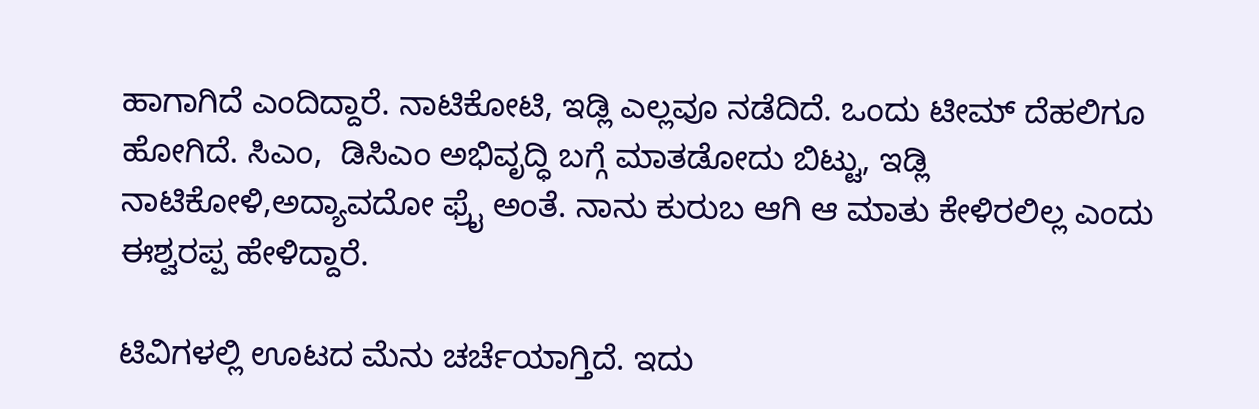ಹಾಗಾಗಿದೆ ಎಂದಿದ್ದಾರೆ. ನಾಟಿಕೋಟಿ, ಇಡ್ಲಿ ಎಲ್ಲವೂ ನಡೆದಿದೆ. ಒಂದು ಟೀಮ್ ದೆಹಲಿಗೂ ಹೋಗಿದೆ. ಸಿಎಂ,  ಡಿಸಿಎಂ ಅಭಿವೃದ್ಧಿ ಬಗ್ಗೆ ಮಾತಡೋದು ಬಿಟ್ಟು, ಇಡ್ಲಿ ನಾಟಿಕೋಳಿ,ಅದ್ಯಾವದೋ ಫ್ರೈ ಅಂತೆ. ನಾನು ಕುರುಬ ಆಗಿ ಆ ಮಾತು ಕೇಳಿರಲಿಲ್ಲ ಎಂದು ಈಶ್ವರಪ್ಪ ಹೇಳಿದ್ದಾರೆ.

ಟಿವಿಗಳಲ್ಲಿ ಊಟದ ಮೆನು ಚರ್ಚೆಯಾಗ್ತಿದೆ. ಇದು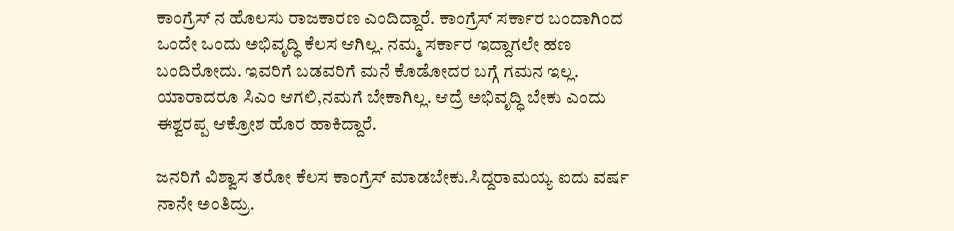ಕಾಂಗ್ರೆಸ್ ನ ಹೊಲಸು ರಾಜಕಾರಣ ಎಂದಿದ್ದಾರೆ. ಕಾಂಗ್ರೆಸ್ ಸರ್ಕಾರ ಬಂದಾಗಿಂದ ಒಂದೇ ಒಂದು ಅಭಿವೃದ್ಧಿ ಕೆಲಸ ಆಗಿಲ್ಲ. ನಮ್ಮ ಸರ್ಕಾರ ಇದ್ದಾಗಲೇ ಹಣ ಬಂದಿರೋದು. ಇವರಿಗೆ ಬಡವರಿಗೆ ಮನೆ ಕೊಡೋದರ ಬಗ್ಗೆ ಗಮನ ಇಲ್ಲ. ಯಾರಾದರೂ ಸಿಎಂ ಆಗಲಿ,ನಮಗೆ ಬೇಕಾಗಿಲ್ಲ. ಆದ್ರೆ ಅಭಿವೃದ್ಧಿ ಬೇಕು ಎಂದು ಈಶ್ವರಪ್ಪ ಆಕ್ರೋಶ ಹೊರ ಹಾಕಿದ್ದಾರೆ.

ಜನರಿಗೆ ವಿಶ್ವಾಸ ತರೋ ಕೆಲಸ ಕಾಂಗ್ರೆಸ್ ಮಾಡಬೇಕು.ಸಿದ್ದರಾಮಯ್ಯ ಐದು ವರ್ಷ ನಾನೇ ಅಂತಿದ್ರು.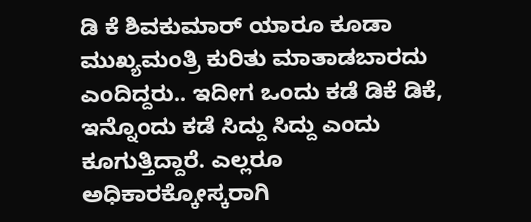ಡಿ ಕೆ ಶಿವಕುಮಾರ್ ಯಾರೂ ಕೂಡಾ ಮುಖ್ಯಮಂತ್ರಿ ಕುರಿತು ಮಾತಾಡಬಾರದು ಎಂದಿದ್ದರು‌.. ಇದೀಗ ಒಂದು ಕಡೆ ಡಿಕೆ ಡಿಕೆ, ಇನ್ನೊಂದು ಕಡೆ ಸಿದ್ದು ಸಿದ್ದು ಎಂದು ಕೂಗುತ್ತಿದ್ದಾರೆ. ಎಲ್ಲರೂ ಅಧಿಕಾರಕ್ಕೋಸ್ಕರಾಗಿ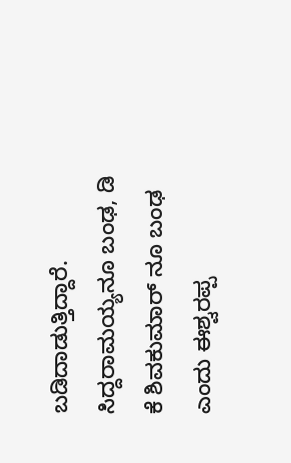ಬಡಿದಾಡುತ್ತಿದ್ದಾರೆ. ಸಿದ್ದರಾಮಯ್ಯನೂ ಬಂಢ, ಡಿ ಕೆ ಶಿವಕುಮಾರ್ ನೂ ಬಂಢ ಎಂದು ಈಶ್ವರಪ್ಪ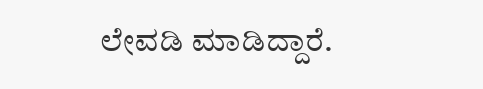ಲೇವಡಿ ಮಾಡಿದ್ದಾರೆ.